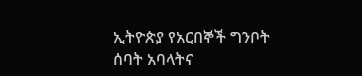ኢትዮጵያ የአርበኞች ግንቦት ሰባት አባላትና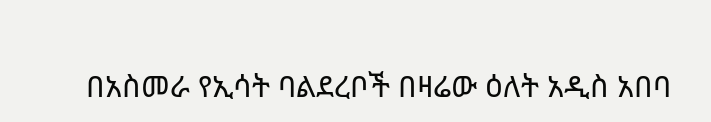በአስመራ የኢሳት ባልደረቦች በዛሬው ዕለት አዲስ አበባ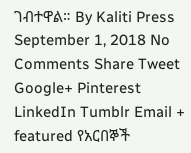ገብተዋል። By Kaliti Press September 1, 2018 No Comments Share Tweet Google+ Pinterest LinkedIn Tumblr Email + featured የአርበኞች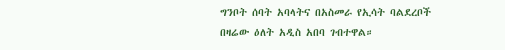ግንቦት ሰባት አባላትና በአስመራ የኢሳት ባልደረቦች በዛሬው ዕለት አዲስ አበባ ገብተዋል።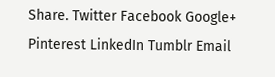Share. Twitter Facebook Google+ Pinterest LinkedIn Tumblr Email